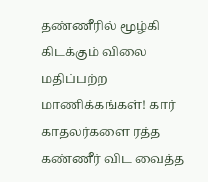தண்ணீரில் மூழ்கி கிடக்கும் விலை மதிப்பற்ற மாணிக்கங்கள்! கார் காதலர்களை ரத்த கண்ணீர் விட வைத்த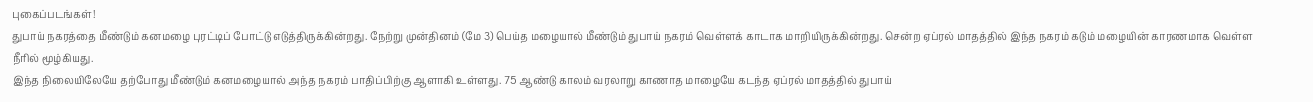புகைப்படங்கள்!
துபாய் நகரத்தை மீண்டும் கனமழை புரட்டிப் போட்டு எடுத்திருக்கின்றது. நேற்று முன்தினம் (மே 3) பெய்த மழையால் மீண்டும் துபாய் நகரம் வெள்ளக் காடாக மாறியிருக்கின்றது. சென்ற ஏப்ரல் மாதத்தில் இந்த நகரம் கடும் மழையின் காரணமாக வெள்ள நீரில் மூழ்கியது.
இந்த நிலையிலேயே தற்போது மீண்டும் கனமழையால் அந்த நகரம் பாதிப்பிற்கு ஆளாகி உள்ளது. 75 ஆண்டு காலம் வரலாறு காணாத மாழையே கடந்த ஏப்ரல் மாதத்தில் துபாய்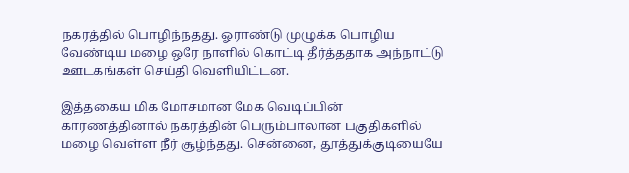நகரத்தில் பொழிந்நதது. ஓராண்டு முழுக்க பொழிய வேண்டிய மழை ஒரே நாளில் கொட்டி தீர்த்ததாக அந்நாட்டு ஊடகங்கள் செய்தி வெளியிட்டன.

இத்தகைய மிக மோசமான மேக வெடிப்பின் காரணத்தினால் நகரத்தின் பெரும்பாலான பகுதிகளில் மழை வெள்ள நீர் சூழ்ந்தது. சென்னை, தூத்துக்குடியையே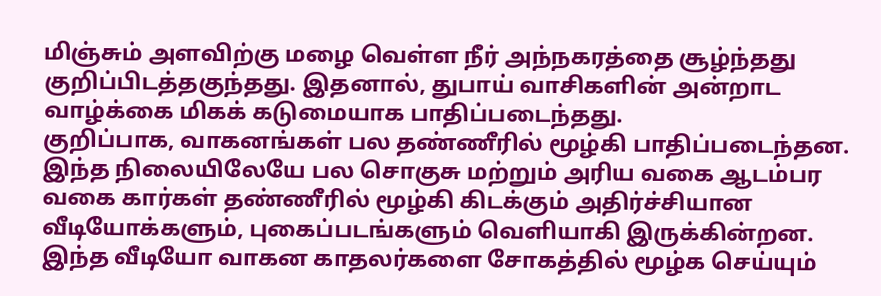மிஞ்சும் அளவிற்கு மழை வெள்ள நீர் அந்நகரத்தை சூழ்ந்தது குறிப்பிடத்தகுந்தது. இதனால், துபாய் வாசிகளின் அன்றாட வாழ்க்கை மிகக் கடுமையாக பாதிப்படைந்தது.
குறிப்பாக, வாகனங்கள் பல தண்ணீரில் மூழ்கி பாதிப்படைந்தன. இந்த நிலையிலேயே பல சொகுசு மற்றும் அரிய வகை ஆடம்பர வகை கார்கள் தண்ணீரில் மூழ்கி கிடக்கும் அதிர்ச்சியான வீடியோக்களும், புகைப்படங்களும் வெளியாகி இருக்கின்றன. இந்த வீடியோ வாகன காதலர்களை சோகத்தில் மூழ்க செய்யும்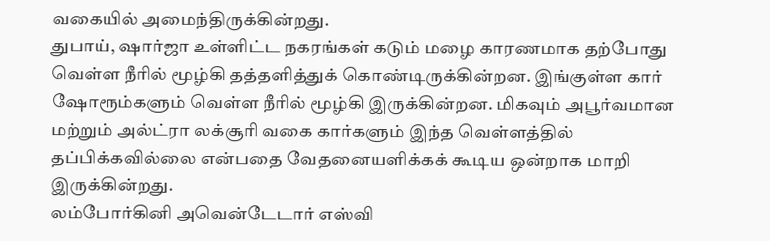வகையில் அமைந்திருக்கின்றது.
துபாய், ஷார்ஜா உள்ளிட்ட நகரங்கள் கடும் மழை காரணமாக தற்போது வெள்ள நீரில் மூழ்கி தத்தளித்துக் கொண்டிருக்கின்றன. இங்குள்ள கார் ஷோரூம்களும் வெள்ள நீரில் மூழ்கி இருக்கின்றன. மிகவும் அபூர்வமான மற்றும் அல்ட்ரா லக்சூரி வகை கார்களும் இந்த வெள்ளத்தில் தப்பிக்கவில்லை என்பதை வேதனையளிக்கக் கூடிய ஒன்றாக மாறி இருக்கின்றது.
லம்போர்கினி அவென்டேடார் எஸ்வி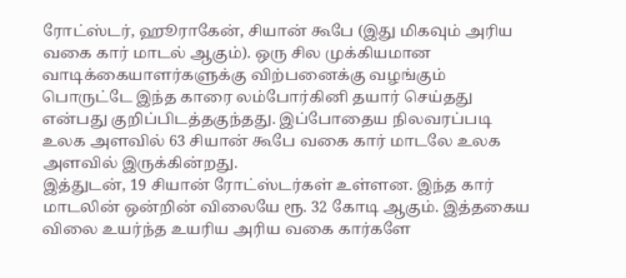ரோட்ஸ்டர், ஹூராகேன், சியான் கூபே (இது மிகவும் அரிய வகை கார் மாடல் ஆகும்). ஒரு சில முக்கியமான வாடிக்கையாளர்களுக்கு விற்பனைக்கு வழங்கும் பொருட்டே இந்த காரை லம்போர்கினி தயார் செய்தது என்பது குறிப்பிடத்தகுந்தது. இப்போதைய நிலவரப்படி உலக அளவில் 63 சியான் கூபே வகை கார் மாடலே உலக அளவில் இருக்கின்றது.
இத்துடன், 19 சியான் ரோட்ஸ்டர்கள் உள்ளன. இந்த கார் மாடலின் ஒன்றின் விலையே ரூ. 32 கோடி ஆகும். இத்தகைய விலை உயர்ந்த உயரிய அரிய வகை கார்களே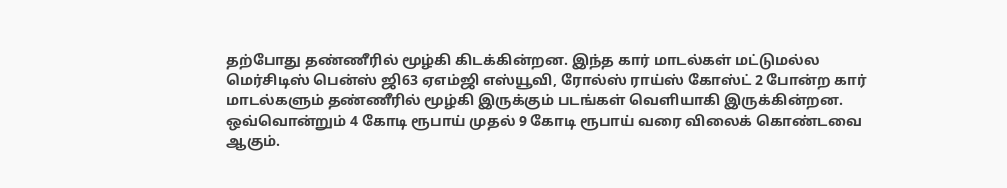தற்போது தண்ணீரில் மூழ்கி கிடக்கின்றன. இந்த கார் மாடல்கள் மட்டுமல்ல மெர்சிடிஸ் பென்ஸ் ஜி63 ஏஎம்ஜி எஸ்யூவி, ரோல்ஸ் ராய்ஸ் கோஸ்ட் 2 போன்ற கார் மாடல்களும் தண்ணீரில் மூழ்கி இருக்கும் படங்கள் வெளியாகி இருக்கின்றன.
ஒவ்வொன்றும் 4 கோடி ரூபாய் முதல் 9 கோடி ரூபாய் வரை விலைக் கொண்டவை ஆகும்.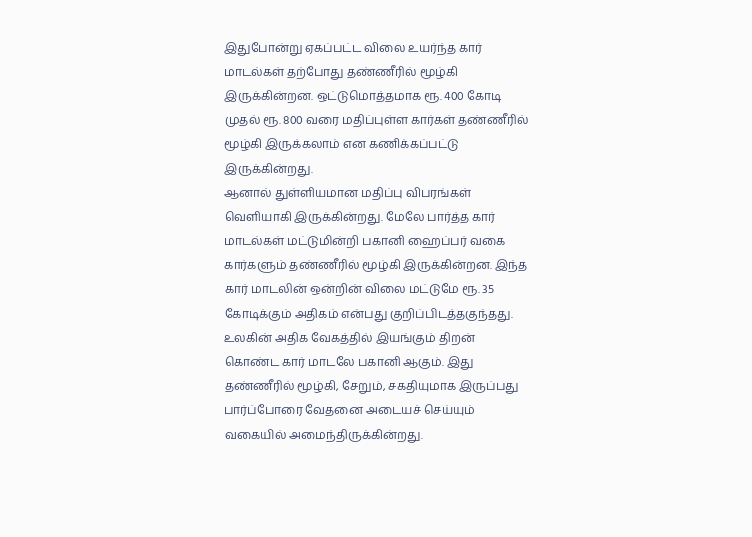இதுபோன்று ஏகப்பட்ட விலை உயர்ந்த கார் மாடல்கள் தற்போது தண்ணீரில் மூழ்கி இருக்கின்றன. ஒட்டுமொத்தமாக ரூ. 400 கோடி முதல் ரூ. 800 வரை மதிப்புள்ள கார்கள் தண்ணீரில் மூழ்கி இருக்கலாம் என கணிக்கப்பட்டு இருக்கின்றது.
ஆனால் துள்ளியமான மதிப்பு விபரங்கள் வெளியாகி இருக்கின்றது. மேலே பார்த்த கார் மாடல்கள் மட்டுமின்றி பகானி ஹைப்பர் வகை கார்களும் தண்ணீரில் மூழ்கி இருக்கின்றன. இந்த கார் மாடலின் ஒன்றின் விலை மட்டுமே ரூ. 35 கோடிக்கும் அதிகம் என்பது குறிப்பிடத்தகுந்தது. உலகின் அதிக வேகத்தில் இயங்கும் திறன் கொண்ட கார் மாடலே பகானி ஆகும். இது தண்ணீரில் மூழ்கி, சேறும், சகதியுமாக இருப்பது பார்ப்போரை வேதனை அடையச் செய்யும் வகையில் அமைந்திருக்கின்றது.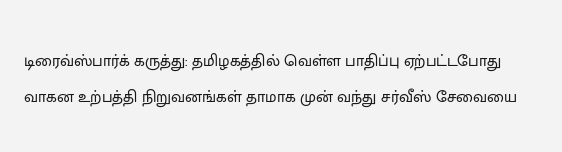டிரைவ்ஸ்பார்க் கருத்து: தமிழகத்தில் வெள்ள பாதிப்பு ஏற்பட்டபோது வாகன உற்பத்தி நிறுவனங்கள் தாமாக முன் வந்து சர்வீஸ் சேவையை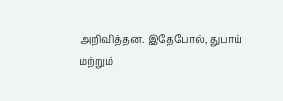அறிவித்தன. இதேபோல், துபாய் மற்றும்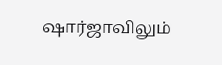ஷார்ஜாவிலும்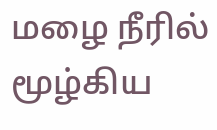மழை நீரில் மூழ்கிய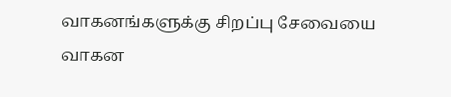வாகனங்களுக்கு சிறப்பு சேவையை வாகன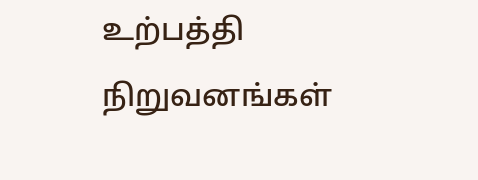உற்பத்தி நிறுவனங்கள்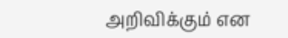அறிவிக்கும் என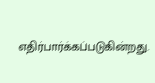எதிர்பார்க்கப்படுகின்றது.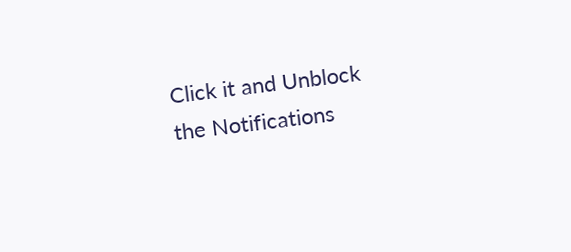Click it and Unblock the Notifications